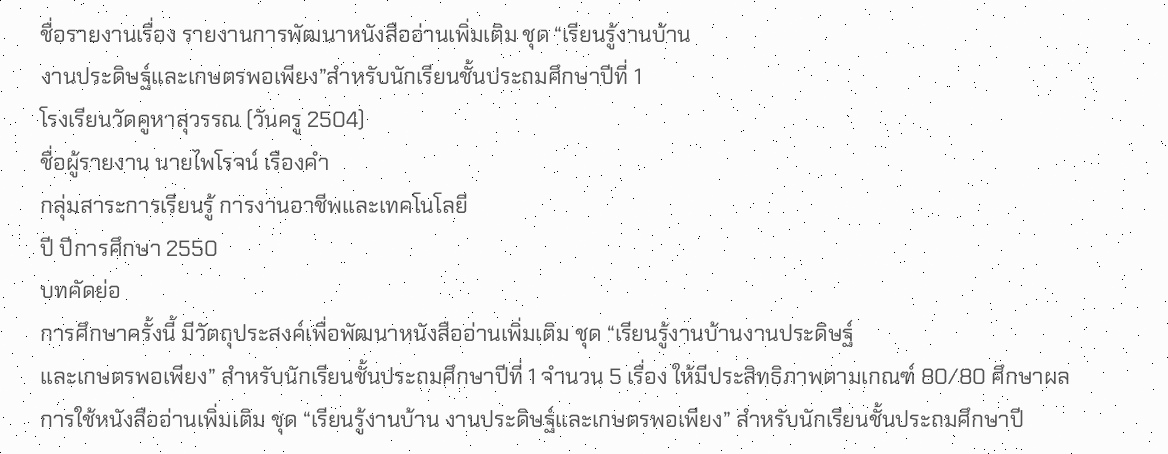ชื่อรายงานเรื่อง รายงานการพัฒนาหนังสืออ่านเพิ่มเติม ชุด “เรียนรู้งานบ้าน
งานประดิษฐ์และเกษตรพอเพียง”สำหรับนักเรียนชั้นประถมศึกษาปีที่ 1
โรงเรียนวัดคูหาสุวรรณ (วันครู 2504)
ชื่อผู้รายงาน นายไพโรจน์ เรืองคำ
กลุ่มสาระการเรียนรู้ การงานอาชีพและเทคโนโลยี
ปี ปีการศึกษา 2550
บทคัดย่อ
การศึกษาครั้งนี้ มีวัตถุประสงค์เพื่อพัฒนาหนังสืออ่านเพิ่มเติม ชุด “เรียนรู้งานบ้านงานประดิษฐ์
และเกษตรพอเพียง” สำหรับนักเรียนชั้นประถมศึกษาปีที่ 1 จำนวน 5 เรื่อง ให้มีประสิทธิภาพตามเกณฑ์ 80/80 ศึกษาผลการใช้หนังสืออ่านเพิ่มเติม ชุด “เรียนรู้งานบ้าน งานประดิษฐ์และเกษตรพอเพียง” สำหรับนักเรียนชั้นประถมศึกษาปี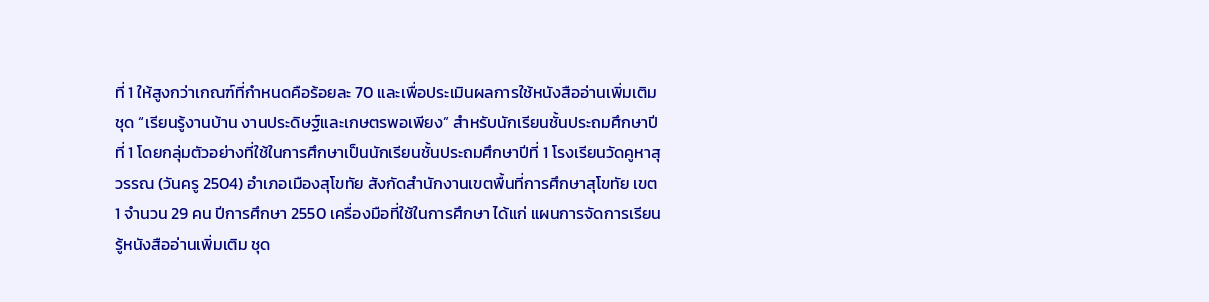ที่ 1 ให้สูงกว่าเกณฑ์ที่กำหนดคือร้อยละ 70 และเพื่อประเมินผลการใช้หนังสืออ่านเพิ่มเติม ชุด “เรียนรู้งานบ้าน งานประดิษฐ์และเกษตรพอเพียง” สำหรับนักเรียนชั้นประถมศึกษาปีที่ 1 โดยกลุ่มตัวอย่างที่ใช้ในการศึกษาเป็นนักเรียนชั้นประถมศึกษาปีที่ 1 โรงเรียนวัดคูหาสุวรรณ (วันครู 2504) อำเภอเมืองสุโขทัย สังกัดสำนักงานเขตพื้นที่การศึกษาสุโขทัย เขต 1 จำนวน 29 คน ปีการศึกษา 2550 เครื่องมือที่ใช้ในการศึกษา ได้แก่ แผนการจัดการเรียนรู้หนังสืออ่านเพิ่มเติม ชุด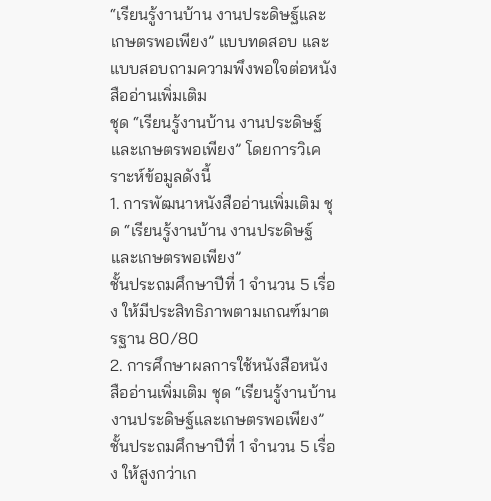“เรียนรู้งานบ้าน งานประดิษฐ์และเกษตรพอเพียง” แบบทดสอบ และแบบสอบถามความพึงพอใจต่อหนังสืออ่านเพิ่มเติม
ชุด “เรียนรู้งานบ้าน งานประดิษฐ์และเกษตรพอเพียง” โดยการวิเคราะห์ข้อมูลดังนี้
1. การพัฒนาหนังสืออ่านเพิ่มเติม ชุด “เรียนรู้งานบ้าน งานประดิษฐ์และเกษตรพอเพียง”
ชั้นประถมศึกษาปีที่ 1 จำนวน 5 เรื่อง ให้มีประสิทธิภาพตามเกณฑ์มาตรฐาน 80/80
2. การศึกษาผลการใช้หนังสือหนังสืออ่านเพิ่มเติม ชุด “เรียนรู้งานบ้าน งานประดิษฐ์และเกษตรพอเพียง” ชั้นประถมศึกษาปีที่ 1 จำนวน 5 เรื่อง ให้สูงกว่าเก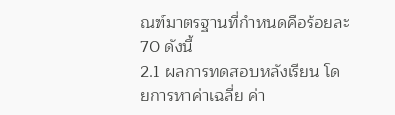ณฑ์มาตรฐานที่กำหนดคือร้อยละ 70 ดังนี้
2.1 ผลการทดสอบหลังเรียน โดยการหาค่าเฉลี่ย ค่า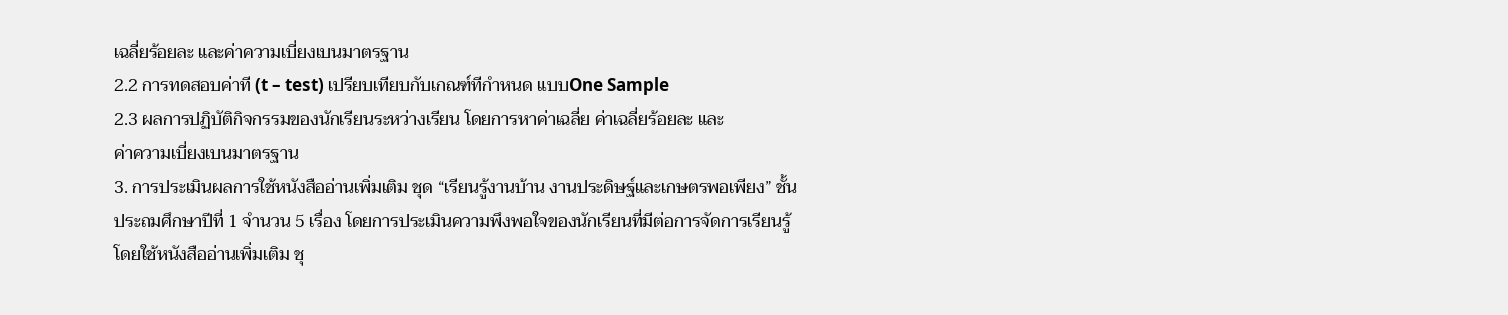เฉลี่ยร้อยละ และค่าความเบี่ยงเบนมาตรฐาน
2.2 การทดสอบค่าที (t – test) เปรียบเทียบกับเกณฑ์ทีกำหนด แบบOne Sample
2.3 ผลการปฏิบัติกิจกรรมของนักเรียนระหว่างเรียน โดยการหาค่าเฉลี่ย ค่าเฉลี่ยร้อยละ และ
ค่าความเบี่ยงเบนมาตรฐาน
3. การประเมินผลการใช้หนังสืออ่านเพิ่มเติม ชุด “เรียนรู้งานบ้าน งานประดิษฐ์และเกษตรพอเพียง” ชั้นประถมศึกษาปีที่ 1 จำนวน 5 เรื่อง โดยการประเมินความพึงพอใจของนักเรียนที่มีต่อการจัดการเรียนรู้ โดยใช้หนังสืออ่านเพิ่มเติม ชุ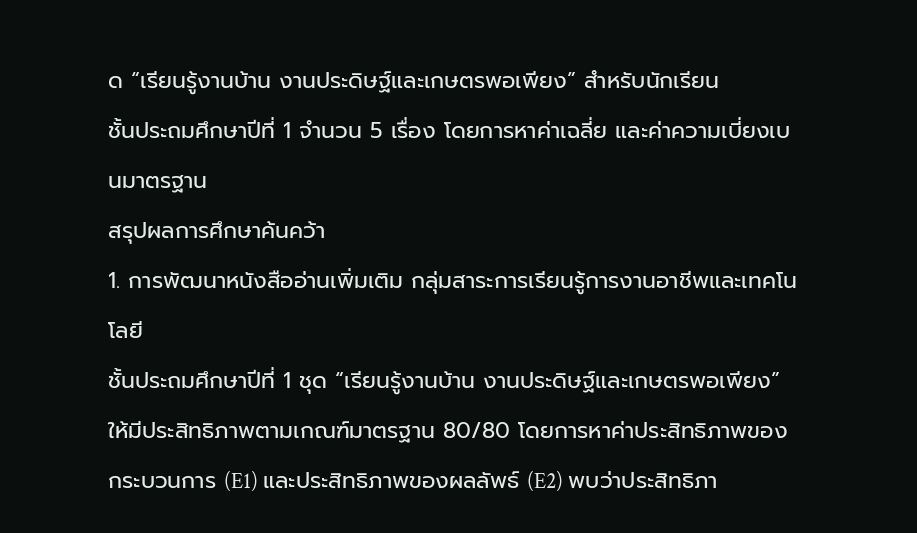ด “เรียนรู้งานบ้าน งานประดิษฐ์และเกษตรพอเพียง” สำหรับนักเรียน
ชั้นประถมศึกษาปีที่ 1 จำนวน 5 เรื่อง โดยการหาค่าเฉลี่ย และค่าความเบี่ยงเบนมาตรฐาน
สรุปผลการศึกษาค้นคว้า
1. การพัฒนาหนังสืออ่านเพิ่มเติม กลุ่มสาระการเรียนรู้การงานอาชีพและเทคโนโลยี
ชั้นประถมศึกษาปีที่ 1 ชุด “เรียนรู้งานบ้าน งานประดิษฐ์และเกษตรพอเพียง” ให้มีประสิทธิภาพตามเกณฑ์มาตรฐาน 80/80 โดยการหาค่าประสิทธิภาพของกระบวนการ (E1) และประสิทธิภาพของผลลัพธ์ (E2) พบว่าประสิทธิภา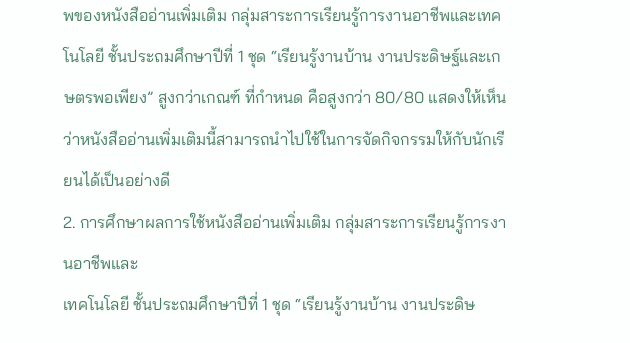พของหนังสืออ่านเพิ่มเติม กลุ่มสาระการเรียนรู้การงานอาชีพและเทคโนโลยี ชั้นประถมศึกษาปีที่ 1 ชุด “เรียนรู้งานบ้าน งานประดิษฐ์และเกษตรพอเพียง” สูงกว่าเกณฑ์ ที่กำหนด คือสูงกว่า 80/80 แสดงให้เห็นว่าหนังสืออ่านเพิ่มเติมนี้สามารถนำไปใช้ในการจัดกิจกรรมให้กับนักเรียนได้เป็นอย่างดี
2. การศึกษาผลการใช้หนังสืออ่านเพิ่มเติม กลุ่มสาระการเรียนรู้การงานอาชีพและ
เทคโนโลยี ชั้นประถมศึกษาปีที่ 1 ชุด “เรียนรู้งานบ้าน งานประดิษ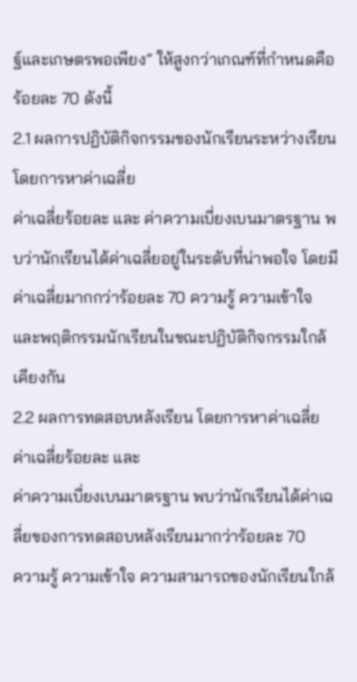ฐ์และเกษตรพอเพียง” ให้สูงกว่าเกณฑ์ที่กำหนดคือ ร้อยละ 70 ดังนี้
2.1 ผลการปฏิบัติกิจกรรมของนักเรียนระหว่างเรียน โดยการหาค่าเฉลี่ย
ค่าเฉลี่ยร้อยละ และ ค่าความเบี่ยงเบนมาตรฐาน พบว่านักเรียนได้ค่าเฉลี่ยอยู่ในระดับที่น่าพอใจ โดยมีค่าเฉลี่ยมากกว่าร้อยละ 70 ความรู้ ความเข้าใจ และพฤติกรรมนักเรียนในขณะปฏิบัติกิจกรรมใกล้เคียงกัน
2.2 ผลการทดสอบหลังเรียน โดยการหาค่าเฉลี่ย ค่าเฉลี่ยร้อยละ และ
ค่าความเบี่ยงเบนมาตรฐาน พบว่านักเรียนได้ค่าเฉลี่ยของการทดสอบหลังเรียนมากว่าร้อยละ 70
ความรู้ ความเข้าใจ ความสามารถของนักเรียนใกล้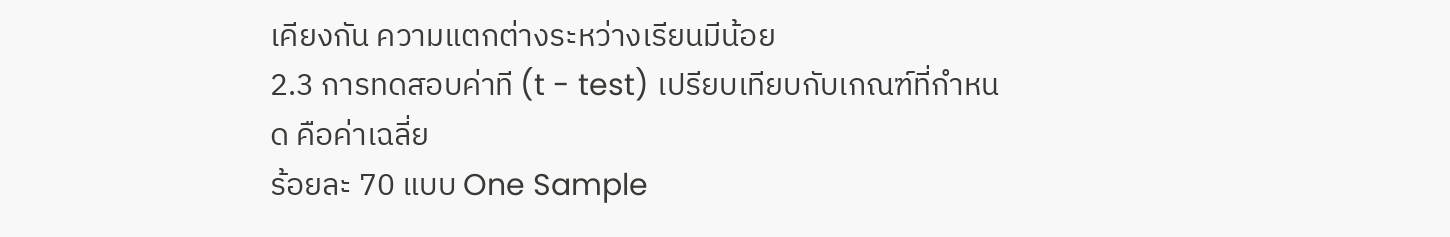เคียงกัน ความแตกต่างระหว่างเรียนมีน้อย
2.3 การทดสอบค่าที (t - test) เปรียบเทียบกับเกณฑ์ที่กำหนด คือค่าเฉลี่ย
ร้อยละ 70 แบบ One Sample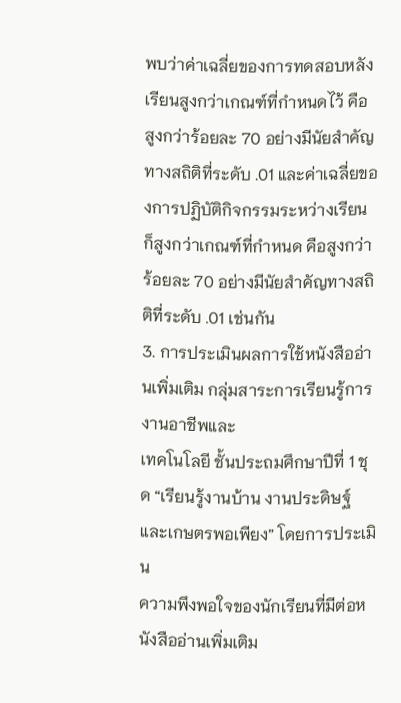พบว่าค่าเฉลี่ยของการทดสอบหลังเรียนสูงกว่าเกณฑ์ที่กำหนดไว้ คือ
สูงกว่าร้อยละ 70 อย่างมีนัยสำคัญทางสถิติที่ระดับ .01 และค่าเฉลี่ยของการปฏิบัติกิจกรรมระหว่างเรียน
ก็สูงกว่าเกณฑ์ที่กำหนด คือสูงกว่าร้อยละ 70 อย่างมีนัยสำคัญทางสถิติที่ระดับ .01 เช่นกัน
3. การประเมินผลการใช้หนังสืออ่านเพิ่มเติม กลุ่มสาระการเรียนรู้การงานอาชีพและ
เทคโนโลยี ชั้นประถมศึกษาปีที่ 1 ชุด “เรียนรู้งานบ้าน งานประดิษฐ์และเกษตรพอเพียง” โดยการประเมิน
ความพึงพอใจของนักเรียนที่มีต่อหนังสืออ่านเพิ่มเติม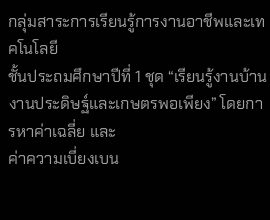กลุ่มสาระการเรียนรู้การงานอาชีพและเทคโนโลยี
ชั้นประถมศึกษาปีที่ 1 ชุด “เรียนรู้งานบ้าน งานประดิษฐ์และเกษตรพอเพียง” โดยการหาค่าเฉลี่ย และ
ค่าความเบี่ยงเบน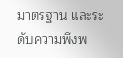มาตรฐาน และระดับความพึงพ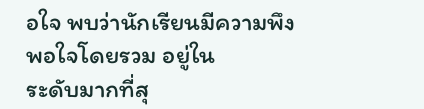อใจ พบว่านักเรียนมีความพึงพอใจโดยรวม อยู่ใน
ระดับมากที่สุ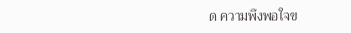ด ความพึงพอใจข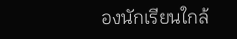องนักเรียนใกล้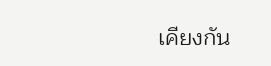เคียงกัน